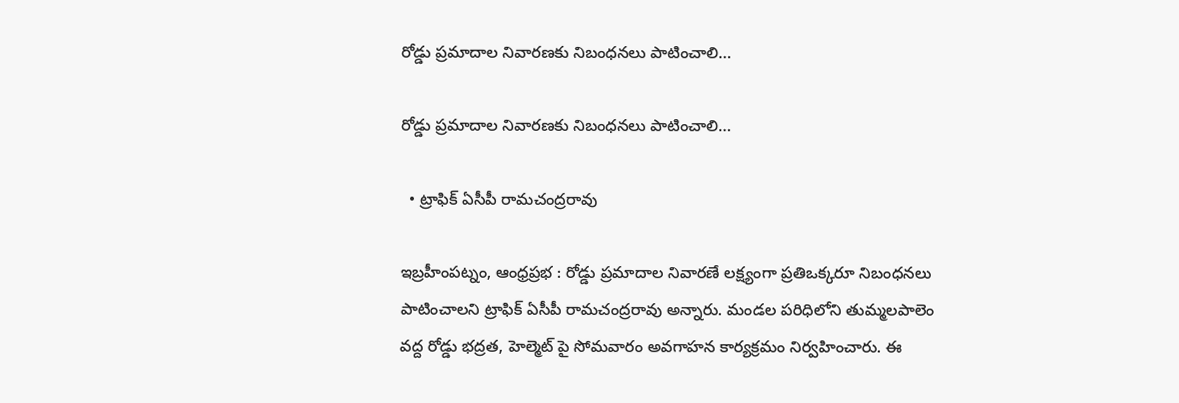రోడ్డు ప్రమాదాల నివారణకు నిబంధనలు పాటించాలి…

రోడ్డు ప్రమాదాల నివారణకు నిబంధనలు పాటించాలి…

  • ట్రాఫిక్ ఏసీపీ రామచంద్రరావు

ఇబ్రహీంపట్నం, ఆంధ్రప్రభ : రోడ్డు ప్రమాదాల నివారణే లక్ష్యంగా ప్రతిఒక్కరూ నిబంధనలు పాటించాలని ట్రాఫిక్ ఏసీపీ రామచంద్రరావు అన్నారు. మండల పరిధిలోని తుమ్మలపాలెం వద్ద రోడ్డు భద్రత, హెల్మెట్ పై సోమవారం అవగాహన కార్యక్రమం నిర్వహించారు. ఈ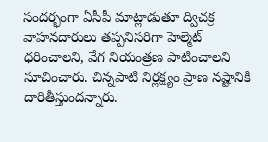సందర్భంగా ఏసీపీ మాట్లాడుతూ ద్విచక్ర వాహనదారులు తప్పనిసరిగా హెల్మెట్ ధరించాలని, వేగ నియంత్రణ పాటించాలని సూచించారు. చిన్నపాటి నిర్లక్ష్యం ప్రాణ నష్టానికి దారితీస్తుందన్నారు.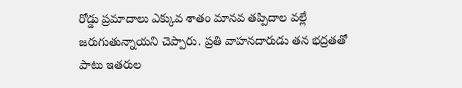రోడ్డు ప్రమాదాలు ఎక్కువ శాతం మానవ తప్పిదాల వల్లే జరుగుతున్నాయని చెప్పారు. ప్రతి వాహనదారుడు తన భద్రతతో పాటు ఇతరుల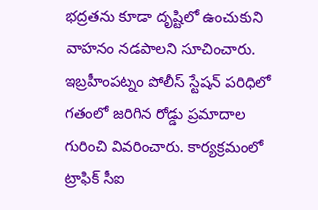భద్రతను కూడా దృష్టిలో ఉంచుకుని వాహనం నడపాలని సూచించారు. ఇబ్రహీంపట్నం పోలీస్ స్టేషన్ పరిధిలో గతంలో జరిగిన రోడ్డు ప్రమాదాల గురించి వివరించారు. కార్యక్రమంలో ట్రాఫిక్ సీఐ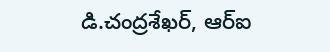డి.చంద్రశేఖర్, ఆర్ఐ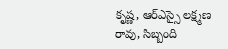కృష్ణ, ఆర్ఎస్సై లక్ష్మణ రావు, సిబ్బంది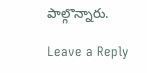పాల్గొన్నారు.

Leave a Reply